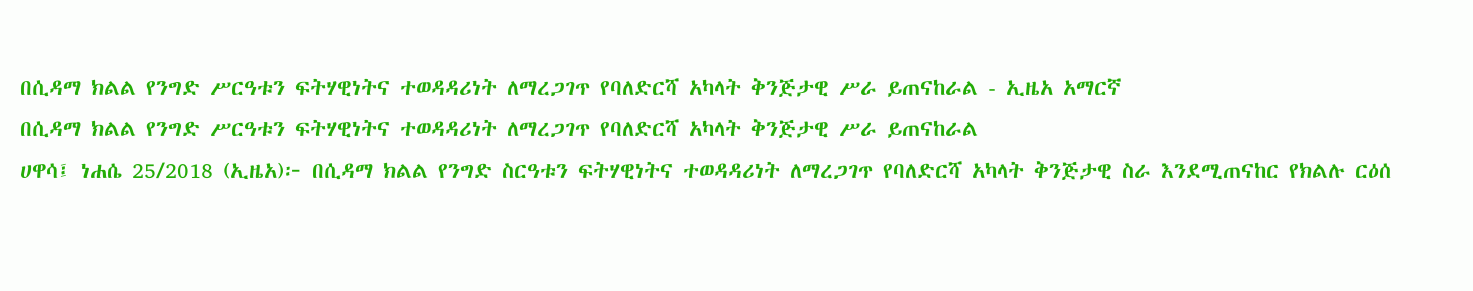በሲዳማ ክልል የንግድ ሥርዓቱን ፍትሃዊነትና ተወዳዳሪነት ለማረጋገጥ የባለድርሻ አካላት ቅንጅታዊ ሥራ ይጠናከራል - ኢዜአ አማርኛ
በሲዳማ ክልል የንግድ ሥርዓቱን ፍትሃዊነትና ተወዳዳሪነት ለማረጋገጥ የባለድርሻ አካላት ቅንጅታዊ ሥራ ይጠናከራል
ሀዋሳ፤ ነሐሴ 25/2018 (ኢዜአ)፦ በሲዳማ ክልል የንግድ ስርዓቱን ፍትሃዊነትና ተወዳዳሪነት ለማረጋገጥ የባለድርሻ አካላት ቅንጅታዊ ስራ እንደሚጠናከር የክልሉ ርዕሰ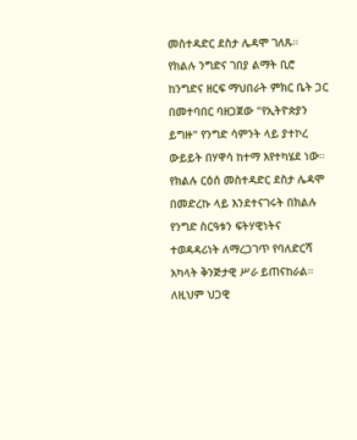መስተዳድር ደስታ ሌዳሞ ገለጹ።
የክልሉ ንግድና ገበያ ልማት ቢሮ ከንግድና ዘርፍ ማህበራት ምክር ቤት ጋር በመተባበር ባዘጋጀው "የኢትዮጵያን ይግዙ" የንግድ ሳምንት ላይ ያተኮረ ውይይት በሃዋሳ ከተማ እየተካሄደ ነው።
የክልሉ ርዕሰ መስተዳድር ደስታ ሌዳሞ በመድረኩ ላይ እንደተናገሩት በክልሉ የንግድ ስርዓቱን ፍትሃዊነትና ተወዳዳሪነት ለማረጋገጥ የባለድርሻ አካላት ቅንጅታዊ ሥራ ይጠናከራል።
ለዚህም ህጋዊ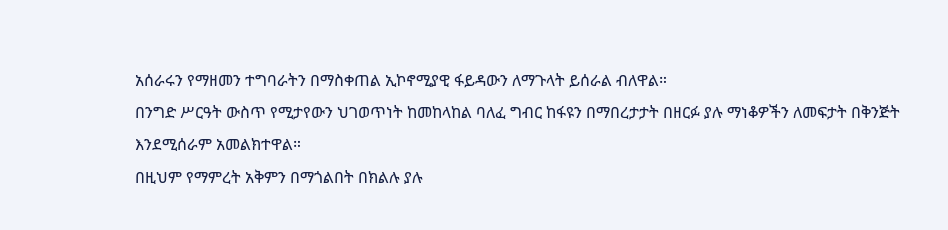አሰራሩን የማዘመን ተግባራትን በማስቀጠል ኢኮኖሚያዊ ፋይዳውን ለማጉላት ይሰራል ብለዋል።
በንግድ ሥርዓት ውስጥ የሚታየውን ህገወጥነት ከመከላከል ባለፈ ግብር ከፋዩን በማበረታታት በዘርፉ ያሉ ማነቆዎችን ለመፍታት በቅንጅት እንደሚሰራም አመልክተዋል።
በዚህም የማምረት አቅምን በማጎልበት በክልሉ ያሉ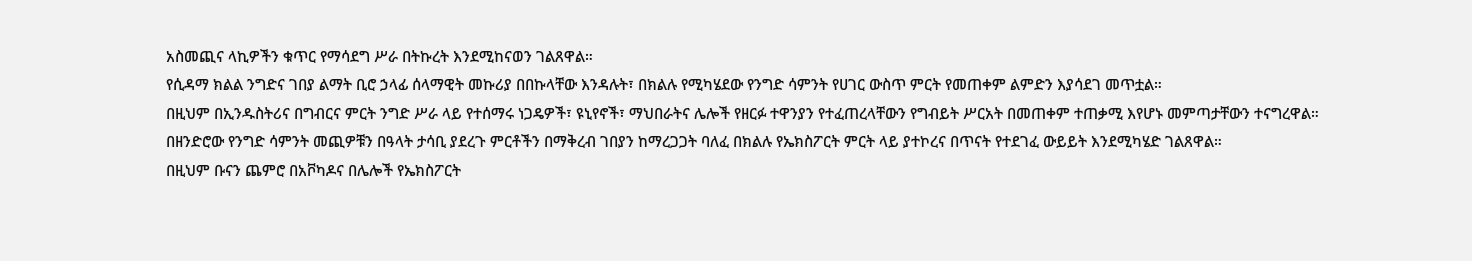አስመጪና ላኪዎችን ቁጥር የማሳደግ ሥራ በትኩረት እንደሚከናወን ገልጸዋል።
የሲዳማ ክልል ንግድና ገበያ ልማት ቢሮ ኃላፊ ሰላማዊት መኩሪያ በበኩላቸው እንዳሉት፣ በክልሉ የሚካሄደው የንግድ ሳምንት የሀገር ውስጥ ምርት የመጠቀም ልምድን እያሳደገ መጥቷል።
በዚህም በኢንዱስትሪና በግብርና ምርት ንግድ ሥራ ላይ የተሰማሩ ነጋዴዎች፣ ዩኒየኖች፣ ማህበራትና ሌሎች የዘርፉ ተዋንያን የተፈጠረላቸውን የግብይት ሥርአት በመጠቀም ተጠቃሚ እየሆኑ መምጣታቸውን ተናግረዋል።
በዘንድሮው የንግድ ሳምንት መጪዎቹን በዓላት ታሳቢ ያደረጉ ምርቶችን በማቅረብ ገበያን ከማረጋጋት ባለፈ በክልሉ የኤክስፖርት ምርት ላይ ያተኮረና በጥናት የተደገፈ ውይይት እንደሚካሄድ ገልጸዋል።
በዚህም ቡናን ጨምሮ በአቮካዶና በሌሎች የኤክስፖርት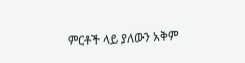ምርቶች ላይ ያለውን አቅም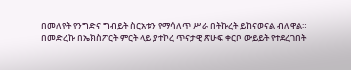በመለየት የንግድና ግብይት ስርአቱን የማሳለጥ ሥራ በትኩረት ይከናወናል ብለዋል።
በመድረኩ በኤክስፖርት ምርት ላይ ያተኮረ ጥናታዊ ጽሁፍ ቀርቦ ውይይት የተደረገበት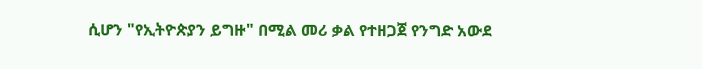ሲሆን "የኢትዮጵያን ይግዙ" በሚል መሪ ቃል የተዘጋጀ የንግድ አውደ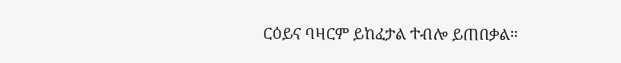ርዕይና ባዛርም ይከፈታል ተብሎ ይጠበቃል።